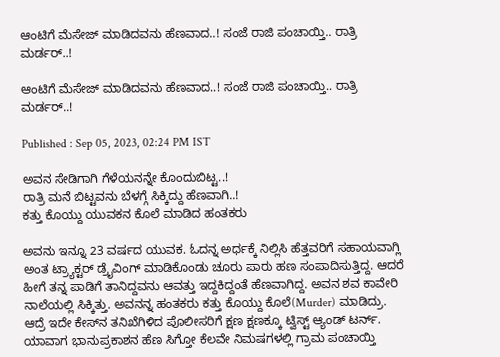ಆಂಟಿಗೆ ಮೆಸೇಜ್ ಮಾಡಿದವನು ಹೆಣವಾದ..! ಸಂಜೆ ರಾಜಿ ಪಂಚಾಯ್ತಿ.. ರಾತ್ರಿ ಮರ್ಡರ್..!

ಆಂಟಿಗೆ ಮೆಸೇಜ್ ಮಾಡಿದವನು ಹೆಣವಾದ..! ಸಂಜೆ ರಾಜಿ ಪಂಚಾಯ್ತಿ.. ರಾತ್ರಿ ಮರ್ಡರ್..!

Published : Sep 05, 2023, 02:24 PM IST

ಅವನ ಸೇಡಿಗಾಗಿ ಗೆಳೆಯನನ್ನೇ ಕೊಂದುಬಿಟ್ಟ..!
ರಾತ್ರಿ ಮನೆ ಬಿಟ್ಟವನು ಬೆಳಗ್ಗೆ ಸಿಕ್ಕಿದ್ದು ಹೆಣವಾಗಿ..!
ಕತ್ತು ಕೊಯ್ದು ಯುವಕನ ಕೊಲೆ ಮಾಡಿದ ಹಂತಕರು

ಅವನು ಇನ್ನೂ 23 ವರ್ಷದ ಯುವಕ. ಓದನ್ನ ಅರ್ಧಕ್ಕೆ ನಿಲ್ಲಿಸಿ ಹೆತ್ತವರಿಗೆ ಸಹಾಯವಾಗ್ಲಿ ಅಂತ ಟ್ರ್ಯಾಕ್ಟರ್ ಡ್ರೈವಿಂಗ್ ಮಾಡಿಕೊಂಡು ಚೂರು ಪಾರು ಹಣ ಸಂಪಾದಿಸುತ್ತಿದ್ದ. ಆದರೆ ಹೀಗೆ ತನ್ನ ಪಾಡಿಗೆ ತಾನಿದ್ದವನು ಆವತ್ತು ಇದ್ದಕಿದ್ದಂತೆ ಹೆಣವಾಗಿದ್ದ. ಅವನ ಶವ ಕಾವೇರಿ ನಾಲೆಯಲ್ಲಿ ಸಿಕ್ಕಿತ್ತು. ಅವನನ್ನ ಹಂತಕರು ಕತ್ತು ಕೊಯ್ದು ಕೊಲೆ(Murder) ಮಾಡಿದ್ರು. ಆದ್ರೆ ಇದೇ ಕೇಸ್‌ನ ತನಿಖೆಗಿಳಿದ ಪೊಲೀಸರಿಗೆ ಕ್ಷಣ ಕ್ಷಣಕ್ಕೂ ಟ್ವಿಸ್ಟ್ ಆ್ಯಂಡ್ ಟರ್ನ್. ಯಾವಾಗ ಭಾನುಪ್ರಕಾಶನ ಹೆಣ ಸಿಗ್ತೋ ಕೆಲವೇ ನಿಮಷಗಳಲ್ಲಿ ಗ್ರಾಮ ಪಂಚಾಯ್ತಿ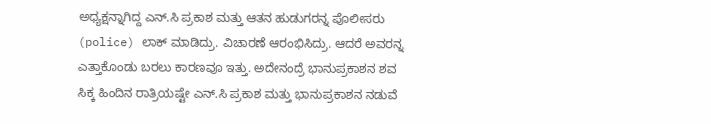ಅಧ್ಯಕ್ಷನ್ನಾಗಿದ್ದ ಎನ್.ಸಿ ಪ್ರಕಾಶ ಮತ್ತು ಆತನ ಹುಡುಗರನ್ನ ಪೊಲೀಸರು (police) ಲಾಕ್ ಮಾಡಿದ್ರು. ವಿಚಾರಣೆ ಆರಂಭಿಸಿದ್ರು. ಆದರೆ ಅವರನ್ನ ಎತ್ತಾಕೊಂಡು ಬರಲು ಕಾರಣವೂ ಇತ್ತು. ಅದೇನಂದ್ರೆ ಭಾನುಪ್ರಕಾಶನ ಶವ ಸಿಕ್ಕ ಹಿಂದಿನ ರಾತ್ರಿಯಷ್ಟೇ ಎನ್.ಸಿ ಪ್ರಕಾಶ ಮತ್ತು ಭಾನುಪ್ರಕಾಶನ ನಡುವೆ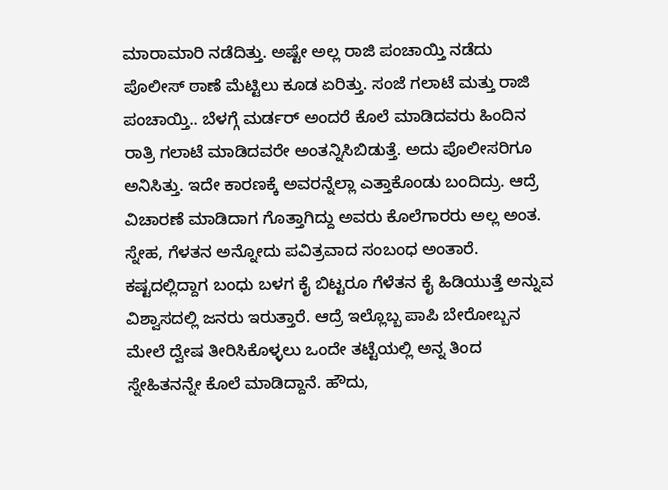ಮಾರಾಮಾರಿ ನಡೆದಿತ್ತು. ಅಷ್ಟೇ ಅಲ್ಲ ರಾಜಿ ಪಂಚಾಯ್ತಿ ನಡೆದು ಪೊಲೀಸ್ ಠಾಣೆ ಮೆಟ್ಟಿಲು ಕೂಡ ಏರಿತ್ತು. ಸಂಜೆ ಗಲಾಟೆ ಮತ್ತು ರಾಜಿ ಪಂಚಾಯ್ತಿ.. ಬೆಳಗ್ಗೆ ಮರ್ಡರ್ ಅಂದರೆ ಕೊಲೆ ಮಾಡಿದವರು ಹಿಂದಿನ ರಾತ್ರಿ ಗಲಾಟೆ ಮಾಡಿದವರೇ ಅಂತನ್ನಿಸಿಬಿಡುತ್ತೆ. ಅದು ಪೊಲೀಸರಿಗೂ ಅನಿಸಿತ್ತು. ಇದೇ ಕಾರಣಕ್ಕೆ ಅವರನ್ನೆಲ್ಲಾ ಎತ್ತಾಕೊಂಡು ಬಂದಿದ್ರು. ಆದ್ರೆ ವಿಚಾರಣೆ ಮಾಡಿದಾಗ ಗೊತ್ತಾಗಿದ್ದು ಅವರು ಕೊಲೆಗಾರರು ಅಲ್ಲ ಅಂತ. ಸ್ನೇಹ, ಗೆಳತನ ಅನ್ನೋದು ಪವಿತ್ರವಾದ ಸಂಬಂಧ ಅಂತಾರೆ. ಕಷ್ಟದಲ್ಲಿದ್ದಾಗ ಬಂಧು ಬಳಗ ಕೈ ಬಿಟ್ಟರೂ ಗೆಳೆತನ ಕೈ ಹಿಡಿಯುತ್ತೆ ಅನ್ನುವ ವಿಶ್ವಾಸದಲ್ಲಿ ಜನರು ಇರುತ್ತಾರೆ. ಆದ್ರೆ ಇಲ್ಲೊಬ್ಬ ಪಾಪಿ ಬೇರೋಬ್ಬನ ಮೇಲೆ ದ್ವೇಷ ತೀರಿಸಿಕೊಳ್ಳಲು ಒಂದೇ ತಟ್ಟೆಯಲ್ಲಿ ಅನ್ನ ತಿಂದ ಸ್ನೇಹಿತನನ್ನೇ ಕೊಲೆ ಮಾಡಿದ್ದಾನೆ. ಹೌದು,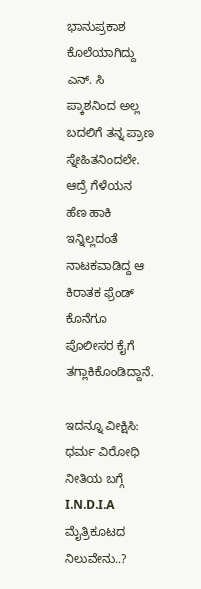ಭಾನುಪ್ರಕಾಶ ಕೊಲೆಯಾಗಿದ್ದು ಎನ್. ಸಿ ಪ್ಕಾಶನಿಂದ ಅಲ್ಲ ಬದಲಿಗೆ ತನ್ನ ಪ್ರಾಣ ಸ್ನೇಹಿತನಿಂದಲೇ. ಆದ್ರೆ ಗೆಳೆಯನ ಹೆಣ ಹಾಕಿ ಇನ್ನಿಲ್ಲದಂತೆ ನಾಟಕವಾಡಿದ್ದ ಆ ಕಿರಾತಕ ಫ್ರೆಂಡ್ ಕೊನೆಗೂ ಪೊಲೀಸರ ಕೈಗೆ ತಗ್ಲಾಕಿಕೊಂಡಿದ್ದಾನೆ.

ಇದನ್ನೂ ವೀಕ್ಷಿಸಿ:  ಧರ್ಮ ವಿರೋಧಿ ನೀತಿಯ ಬಗ್ಗೆ I.N.D.I.A ಮೈತ್ರಿಕೂಟದ ನಿಲುವೇನು..?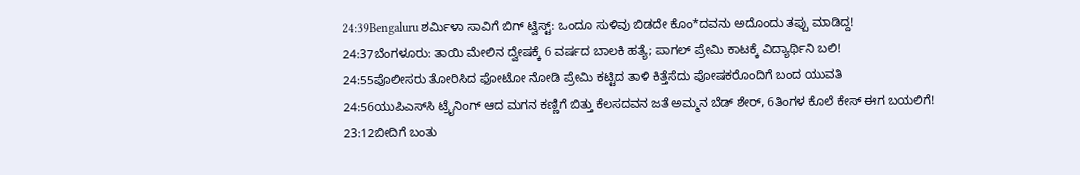24:39Bengaluru ಶರ್ಮಿಳಾ ಸಾವಿಗೆ ಬಿಗ್ ಟ್ವಿಸ್ಟ್: ಒಂದೂ ಸುಳಿವು ಬಿಡದೇ ಕೊಂ*ದವನು ಅದೊಂದು ತಪ್ಪು ಮಾಡಿದ್ದ!
24:37ಬೆಂಗಳೂರು: ತಾಯಿ ಮೇಲಿನ ದ್ವೇಷಕ್ಕೆ 6 ವರ್ಷದ ಬಾಲಕಿ ಹತ್ಯೆ; ಪಾಗಲ್ ಪ್ರೇಮಿ ಕಾಟಕ್ಕೆ ವಿದ್ಯಾರ್ಥಿನಿ ಬಲಿ!
24:55ಪೊಲೀಸರು ತೋರಿಸಿದ ಫೋಟೋ ನೋಡಿ ಪ್ರೇಮಿ ಕಟ್ಟಿದ ತಾಳಿ ಕಿತ್ತೆಸೆದು ಪೋಷಕರೊಂದಿಗೆ ಬಂದ ಯುವತಿ
24:56ಯುಪಿಎಸ್‌ಸಿ ಟ್ರೈನಿಂಗ್ ಆದ ಮಗನ ಕಣ್ಣಿಗೆ ಬಿತ್ತು ಕೆಲಸದವನ ಜತೆ ಅಮ್ಮನ ಬೆಡ್‌ ಶೇರ್, 6ತಿಂಗಳ ಕೊಲೆ ಕೇಸ್ ಈಗ ಬಯಲಿಗೆ!
23:12ಬೀದಿಗೆ ಬಂತು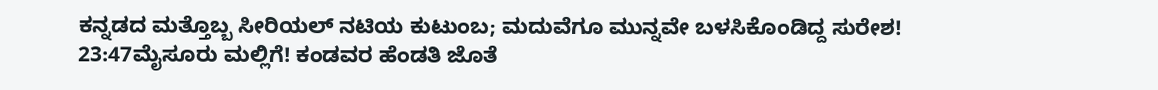ಕನ್ನಡದ ಮತ್ತೊಬ್ಬ ಸೀರಿಯಲ್ ನಟಿಯ ಕುಟುಂಬ; ಮದುವೆಗೂ ಮುನ್ನವೇ ಬಳಸಿಕೊಂಡಿದ್ದ ಸುರೇಶ!
23:47ಮೈಸೂರು ಮಲ್ಲಿಗೆ! ಕಂಡವರ ಹೆಂಡತಿ ಜೊತೆ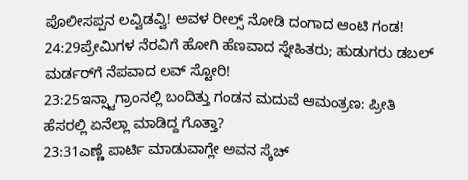ಪೊಲೀಸಪ್ಪನ ಲವ್ವಿಡವ್ವಿ! ಅವಳ ರೀಲ್ಸ್ ನೋಡಿ ದಂಗಾದ ಆಂಟಿ ಗಂಡ!
24:29ಪ್ರೇಮಿಗಳ ನೆರವಿಗೆ ಹೋಗಿ ಹೆಣವಾದ ಸ್ನೇಹಿತರು; ಹುಡುಗರು ಡಬಲ್ ಮರ್ಡರ್‌ಗೆ ನೆಪವಾದ ಲವ್ ಸ್ಟೋರಿ!
23:25ಇನ್ಸ್ಟಾಗ್ರಾಂನಲ್ಲಿ ಬಂದಿತ್ತು ಗಂಡನ ಮದುವೆ ಆಮಂತ್ರಣ: ಪ್ರೀತಿ ಹೆಸರಲ್ಲಿ ಏನೆಲ್ಲಾ ಮಾಡಿದ್ದ ಗೊತ್ತಾ?
23:31ಎಣ್ಣೆ ಪಾರ್ಟಿ ಮಾಡುವಾಗ್ಲೇ ಅವನ ಸ್ಕೆಚ್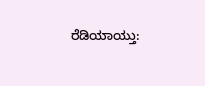ರೆಡಿಯಾಯ್ತು: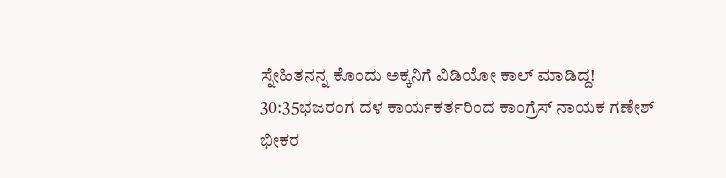ಸ್ನೇಹಿತನನ್ನ ಕೊಂದು ಅಕ್ಕನಿಗೆ ವಿಡಿಯೋ ಕಾಲ್ ಮಾಡಿದ್ದ!
30:35ಭಜರಂಗ ದಳ ಕಾರ್ಯಕರ್ತರಿಂದ ಕಾಂಗ್ರೆಸ್ ನಾಯಕ ಗಣೇಶ್ ಭೀಕರ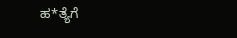ಹ*ತ್ಯೆಗೆ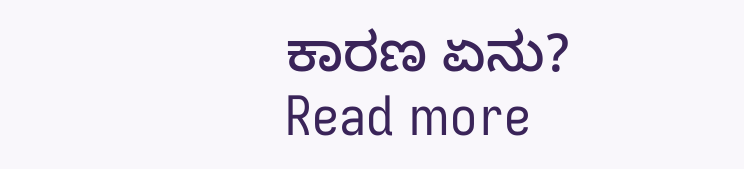ಕಾರಣ ಏನು?
Read more